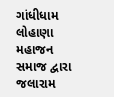ગાંધીધામ લોહાણા મહાજન સમાજ દ્વારા જલારામ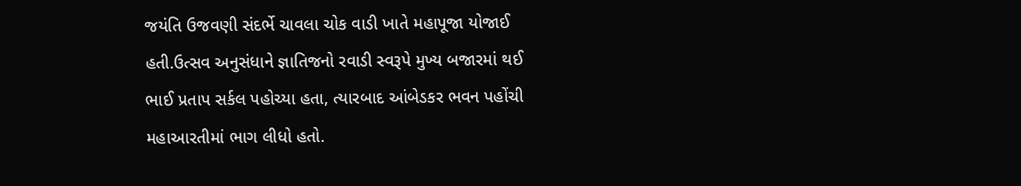જયંતિ ઉજવણી સંદર્ભે ચાવલા ચોક વાડી ખાતે મહાપૂજા યોજાઈ હતી.ઉત્સવ અનુસંધાને જ્ઞાતિજનો રવાડી સ્વરૂપે મુખ્ય બજારમાં થઈ ભાઈ પ્રતાપ સર્કલ પહોચ્યા હતા, ત્યારબાદ આંબેડકર ભવન પહોંચી મહાઆરતીમાં ભાગ લીધો હતો.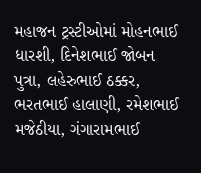મહાજન ટ્રસ્ટીઓમાં મોહનભાઈ ધારશી, દિનેશભાઈ જોબન પુત્રા, લહેરુભાઈ ઠક્કર, ભરતભાઈ હાલાણી, રમેશભાઈ મજેઠીયા, ગંગારામભાઈ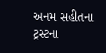અનમ સહીતના ટ્રસ્ટના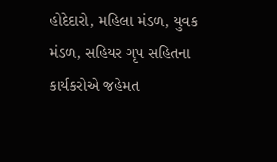હોદેદારો, મહિલા મંડળ, યુવક મંડળ, સહિયર ગૃપ સહિતના કાર્યકરોએ જહેમત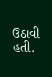ઉઠાવી હતી.